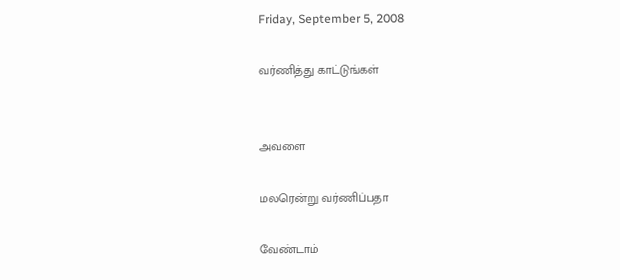Friday, September 5, 2008

வர்ணித்து காட்டுங்கள்


அவளை

மலரென்று வர்ணிப்பதா

வேண்டாம்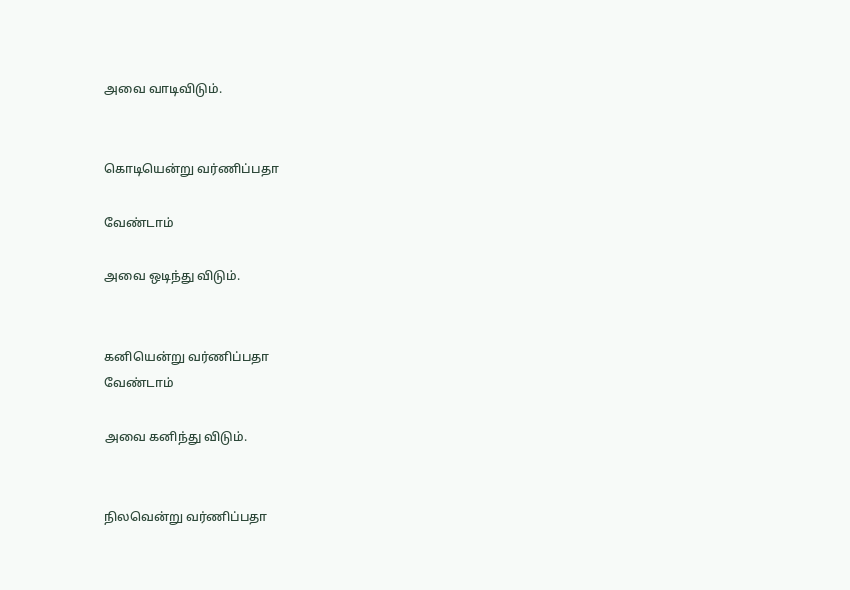அவை வாடிவிடும்.


கொடியென்று வர்ணிப்பதா

வேண்டாம்

அவை ஒடிந்து விடும்.


கனியென்று வர்ணிப்பதா
வேண்டாம்

அவை கனிந்து விடும்.


நிலவென்று வர்ணிப்பதா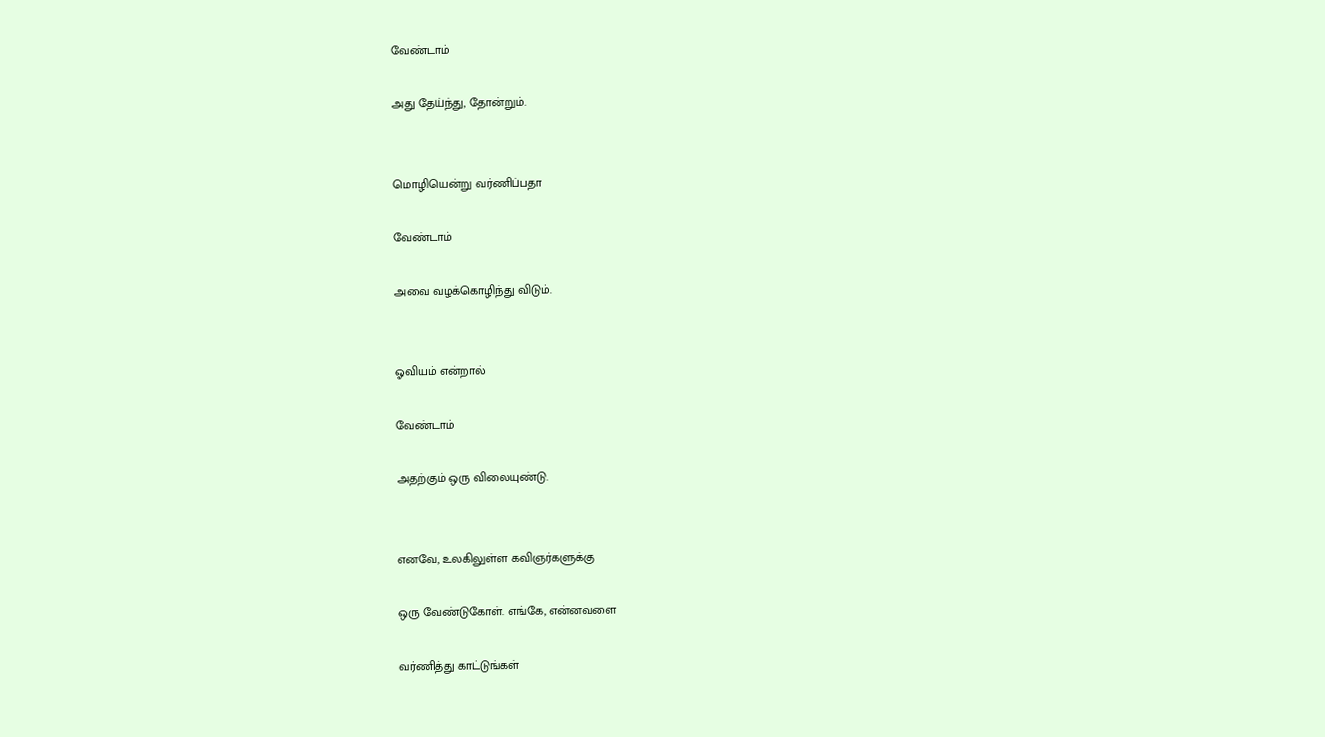வேண்டாம்

அது தேய்ந்து, தோன்றும்.


மொழியென்று வர்ணிப்பதா

வேண்டாம்

அவை வழக்கொழிந்து விடும்.


ஓவியம் என்றால்

வேண்டாம்

அதற்கும் ஒரு விலையுண்டு.


எனவே, உலகிலுள்ள கவிஞர்களுக்கு

ஒரு வேண்டுகோள். எங்கே, என்னவளை

வர்ணித்து காட்டுங்கள்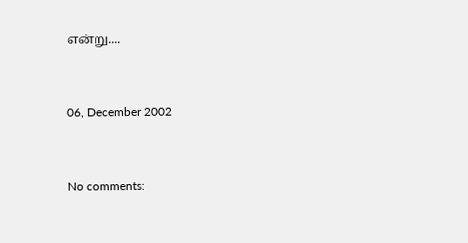என்று....


06, December 2002


No comments: